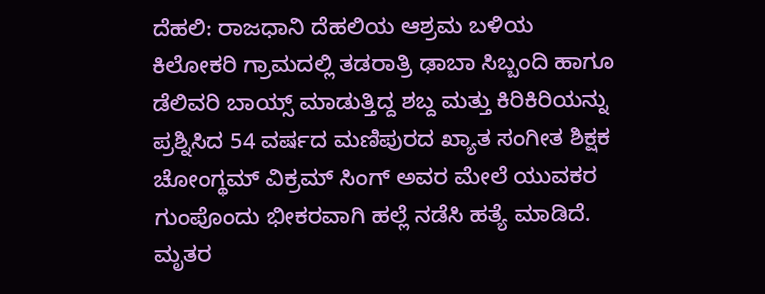ದೆಹಲಿ: ರಾಜಧಾನಿ ದೆಹಲಿಯ ಆಶ್ರಮ ಬಳಿಯ ಕಿಲೋಕರಿ ಗ್ರಾಮದಲ್ಲಿ ತಡರಾತ್ರಿ ಢಾಬಾ ಸಿಬ್ಬಂದಿ ಹಾಗೂ ಡೆಲಿವರಿ ಬಾಯ್ಸ್ ಮಾಡುತ್ತಿದ್ದ ಶಬ್ದ ಮತ್ತು ಕಿರಿಕಿರಿಯನ್ನು ಪ್ರಶ್ನಿಸಿದ 54 ವರ್ಷದ ಮಣಿಪುರದ ಖ್ಯಾತ ಸಂಗೀತ ಶಿಕ್ಷಕ ಚೋಂಗ್ಥಮ್ ವಿಕ್ರಮ್ ಸಿಂಗ್ ಅವರ ಮೇಲೆ ಯುವಕರ ಗುಂಪೊಂದು ಭೀಕರವಾಗಿ ಹಲ್ಲೆ ನಡೆಸಿ ಹತ್ಯೆ ಮಾಡಿದೆ.
ಮೃತರ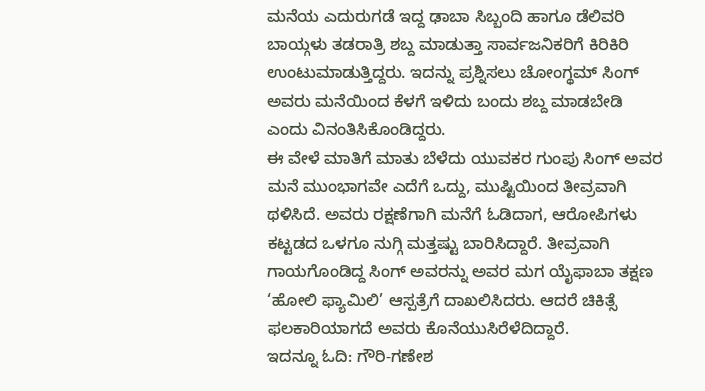ಮನೆಯ ಎದುರುಗಡೆ ಇದ್ದ ಢಾಬಾ ಸಿಬ್ಬಂದಿ ಹಾಗೂ ಡೆಲಿವರಿ ಬಾಯ್ಗಳು ತಡರಾತ್ರಿ ಶಬ್ದ ಮಾಡುತ್ತಾ ಸಾರ್ವಜನಿಕರಿಗೆ ಕಿರಿಕಿರಿ ಉಂಟುಮಾಡುತ್ತಿದ್ದರು. ಇದನ್ನು ಪ್ರಶ್ನಿಸಲು ಚೋಂಗ್ಥಮ್ ಸಿಂಗ್ ಅವರು ಮನೆಯಿಂದ ಕೆಳಗೆ ಇಳಿದು ಬಂದು ಶಬ್ದ ಮಾಡಬೇಡಿ ಎಂದು ವಿನಂತಿಸಿಕೊಂಡಿದ್ದರು.
ಈ ವೇಳೆ ಮಾತಿಗೆ ಮಾತು ಬೆಳೆದು ಯುವಕರ ಗುಂಪು ಸಿಂಗ್ ಅವರ ಮನೆ ಮುಂಭಾಗವೇ ಎದೆಗೆ ಒದ್ದು, ಮುಷ್ಟಿಯಿಂದ ತೀವ್ರವಾಗಿ ಥಳಿಸಿದೆ. ಅವರು ರಕ್ಷಣೆಗಾಗಿ ಮನೆಗೆ ಓಡಿದಾಗ, ಆರೋಪಿಗಳು ಕಟ್ಟಡದ ಒಳಗೂ ನುಗ್ಗಿ ಮತ್ತಷ್ಟು ಬಾರಿಸಿದ್ದಾರೆ. ತೀವ್ರವಾಗಿ ಗಾಯಗೊಂಡಿದ್ದ ಸಿಂಗ್ ಅವರನ್ನು ಅವರ ಮಗ ಯೈಫಾಬಾ ತಕ್ಷಣ ‘ಹೋಲಿ ಫ್ಯಾಮಿಲಿ’ ಆಸ್ಪತ್ರೆಗೆ ದಾಖಲಿಸಿದರು. ಆದರೆ ಚಿಕಿತ್ಸೆ ಫಲಕಾರಿಯಾಗದೆ ಅವರು ಕೊನೆಯುಸಿರೆಳೆದಿದ್ದಾರೆ.
ಇದನ್ನೂ ಓದಿ: ಗೌರಿ-ಗಣೇಶ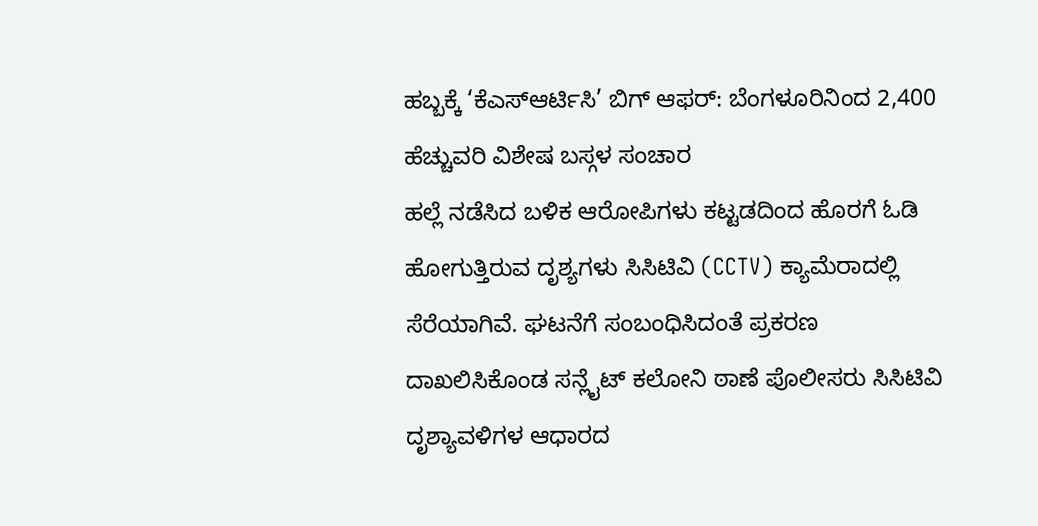ಹಬ್ಬಕ್ಕೆ ‘ಕೆಎಸ್ಆರ್ಟಿಸಿ’ ಬಿಗ್ ಆಫರ್: ಬೆಂಗಳೂರಿನಿಂದ 2,400 ಹೆಚ್ಚುವರಿ ವಿಶೇಷ ಬಸ್ಗಳ ಸಂಚಾರ
ಹಲ್ಲೆ ನಡೆಸಿದ ಬಳಿಕ ಆರೋಪಿಗಳು ಕಟ್ಟಡದಿಂದ ಹೊರಗೆ ಓಡಿ ಹೋಗುತ್ತಿರುವ ದೃಶ್ಯಗಳು ಸಿಸಿಟಿವಿ (CCTV) ಕ್ಯಾಮೆರಾದಲ್ಲಿ ಸೆರೆಯಾಗಿವೆ. ಘಟನೆಗೆ ಸಂಬಂಧಿಸಿದಂತೆ ಪ್ರಕರಣ ದಾಖಲಿಸಿಕೊಂಡ ಸನ್ಲೈಟ್ ಕಲೋನಿ ಠಾಣೆ ಪೊಲೀಸರು ಸಿಸಿಟಿವಿ ದೃಶ್ಯಾವಳಿಗಳ ಆಧಾರದ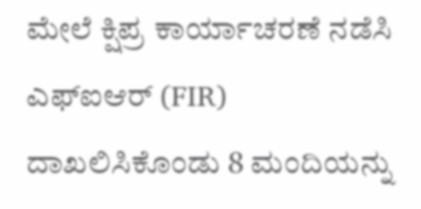ಮೇಲೆ ಕ್ಷಿಪ್ರ ಕಾರ್ಯಾಚರಣೆ ನಡೆಸಿ ಎಫ್ಐಆರ್ (FIR) ದಾಖಲಿಸಿಕೊಂಡು 8 ಮಂದಿಯನ್ನು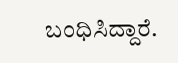ಬಂಧಿಸಿದ್ದಾರೆ.